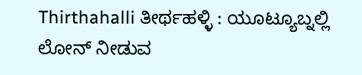Thirthahalli ತೀರ್ಥಹಳ್ಳಿ : ಯೂಟ್ಯೂಬ್ನಲ್ಲಿ ಲೋನ್ ನೀಡುವ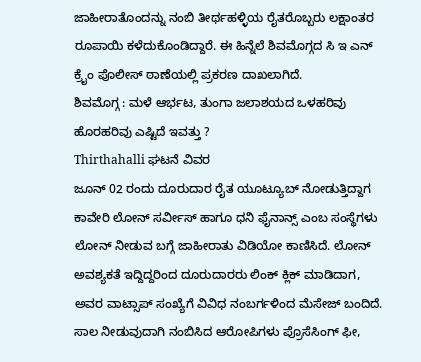ಜಾಹೀರಾತೊಂದನ್ನು ನಂಬಿ ತೀರ್ಥಹಳ್ಳಿಯ ರೈತರೊಬ್ಬರು ಲಕ್ಷಾಂತರ ರೂಪಾಯಿ ಕಳೆದುಕೊಂಡಿದ್ದಾರೆ. ಈ ಹಿನ್ನೆಲೆ ಶಿವಮೊಗ್ಗದ ಸಿ ಇ ಎನ್ ಕ್ರೈಂ ಪೊಲೀಸ್ ಠಾಣೆಯಲ್ಲಿ ಪ್ರಕರಣ ದಾಖಲಾಗಿದೆ.
ಶಿವಮೊಗ್ಗ : ಮಳೆ ಆರ್ಭಟ, ತುಂಗಾ ಜಲಾಶಯದ ಒಳಹರಿವು ಹೊರಹರಿವು ಎಷ್ಟಿದೆ ಇವತ್ತು ?
Thirthahalli ಘಟನೆ ವಿವರ
ಜೂನ್ 02 ರಂದು ದೂರುದಾರ ರೈತ ಯೂಟ್ಯೂಬ್ ನೋಡುತ್ತಿದ್ದಾಗ ಕಾವೇರಿ ಲೋನ್ ಸರ್ವೀಸ್ ಹಾಗೂ ಧನಿ ಫೈನಾನ್ಸ್ ಎಂಬ ಸಂಸ್ಥೆಗಳು ಲೋನ್ ನೀಡುವ ಬಗ್ಗೆ ಜಾಹೀರಾತು ವಿಡಿಯೋ ಕಾಣಿಸಿದೆ. ಲೋನ್ ಅವಶ್ಯಕತೆ ಇದ್ದಿದ್ದರಿಂದ ದೂರುದಾರರು ಲಿಂಕ್ ಕ್ಲಿಕ್ ಮಾಡಿದಾಗ, ಅವರ ವಾಟ್ಸಾಪ್ ಸಂಖ್ಯೆಗೆ ವಿವಿಧ ನಂಬರ್ಗಳಿಂದ ಮೆಸೇಜ್ ಬಂದಿದೆ. ಸಾಲ ನೀಡುವುದಾಗಿ ನಂಬಿಸಿದ ಆರೋಪಿಗಳು ಪ್ರೊಸೆಸಿಂಗ್ ಫೀ,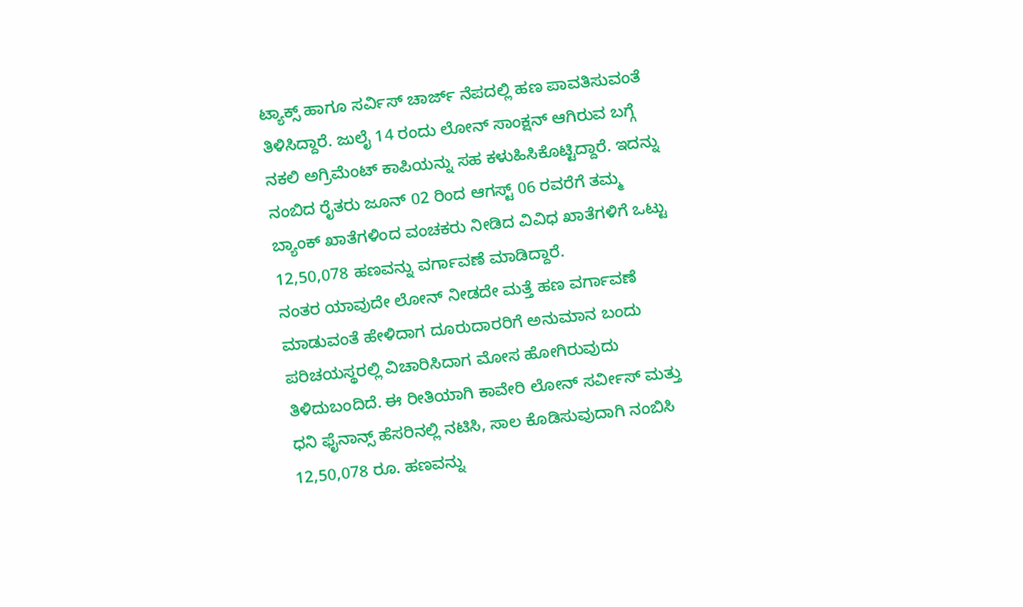ಟ್ಯಾಕ್ಸ್ ಹಾಗೂ ಸರ್ವಿಸ್ ಚಾರ್ಜ್ ನೆಪದಲ್ಲಿ ಹಣ ಪಾವತಿಸುವಂತೆ ತಿಳಿಸಿದ್ದಾರೆ. ಜುಲೈ 14 ರಂದು ಲೋನ್ ಸಾಂಕ್ಷನ್ ಆಗಿರುವ ಬಗ್ಗೆ ನಕಲಿ ಅಗ್ರಿಮೆಂಟ್ ಕಾಪಿಯನ್ನು ಸಹ ಕಳುಹಿಸಿಕೊಟ್ಟಿದ್ದಾರೆ. ಇದನ್ನು ನಂಬಿದ ರೈತರು ಜೂನ್ 02 ರಿಂದ ಆಗಸ್ಟ್ 06 ರವರೆಗೆ ತಮ್ಮ ಬ್ಯಾಂಕ್ ಖಾತೆಗಳಿಂದ ವಂಚಕರು ನೀಡಿದ ವಿವಿಧ ಖಾತೆಗಳಿಗೆ ಒಟ್ಟು 12,50,078 ಹಣವನ್ನು ವರ್ಗಾವಣೆ ಮಾಡಿದ್ದಾರೆ.
ನಂತರ ಯಾವುದೇ ಲೋನ್ ನೀಡದೇ ಮತ್ತೆ ಹಣ ವರ್ಗಾವಣೆ ಮಾಡುವಂತೆ ಹೇಳಿದಾಗ ದೂರುದಾರರಿಗೆ ಅನುಮಾನ ಬಂದು ಪರಿಚಯಸ್ಥರಲ್ಲಿ ವಿಚಾರಿಸಿದಾಗ ಮೋಸ ಹೋಗಿರುವುದು ತಿಳಿದುಬಂದಿದೆ. ಈ ರೀತಿಯಾಗಿ ಕಾವೇರಿ ಲೋನ್ ಸರ್ವೀಸ್ ಮತ್ತು ಧನಿ ಫೈನಾನ್ಸ್ ಹೆಸರಿನಲ್ಲಿ ನಟಿಸಿ, ಸಾಲ ಕೊಡಿಸುವುದಾಗಿ ನಂಬಿಸಿ 12,50,078 ರೂ. ಹಣವನ್ನು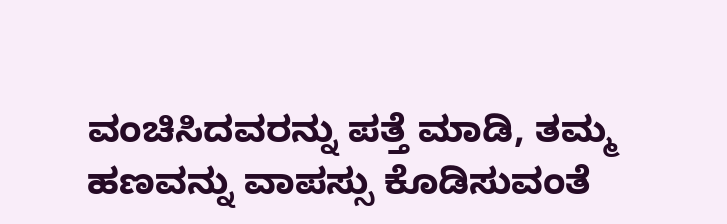ವಂಚಿಸಿದವರನ್ನು ಪತ್ತೆ ಮಾಡಿ, ತಮ್ಮ ಹಣವನ್ನು ವಾಪಸ್ಸು ಕೊಡಿಸುವಂತೆ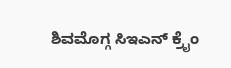ಶಿವಮೊಗ್ಗ ಸಿಇಎನ್ ಕ್ರೈಂ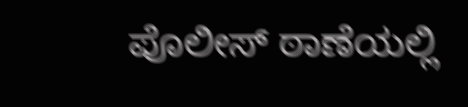ಪೊಲೀಸ್ ಠಾಣೆಯಲ್ಲಿ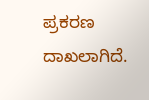ಪ್ರಕರಣ ದಾಖಲಾಗಿದೆ.